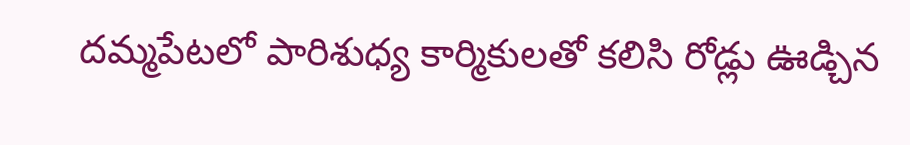దమ్మపేటలో పారిశుధ్య కార్మికులతో కలిసి రోడ్లు ఊడ్చిన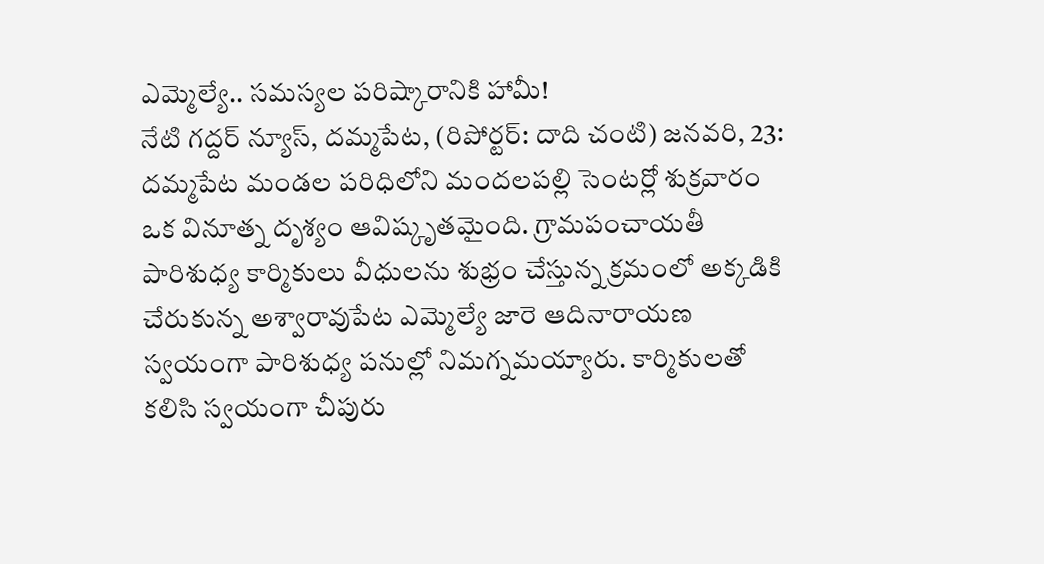ఎమ్మెల్యే.. సమస్యల పరిష్కారానికి హామీ!
నేటి గద్దర్ న్యూస్, దమ్మపేట, (రిపోర్టర్: దాది చంటి) జనవరి, 23: దమ్మపేట మండల పరిధిలోని మందలపల్లి సెంటర్లో శుక్రవారం ఒక వినూత్న దృశ్యం ఆవిష్కృతమైంది. గ్రామపంచాయతీ పారిశుధ్య కార్మికులు వీధులను శుభ్రం చేస్తున్న క్రమంలో అక్కడికి చేరుకున్న అశ్వారావుపేట ఎమ్మెల్యే జారె ఆదినారాయణ స్వయంగా పారిశుధ్య పనుల్లో నిమగ్నమయ్యారు. కార్మికులతో కలిసి స్వయంగా చీపురు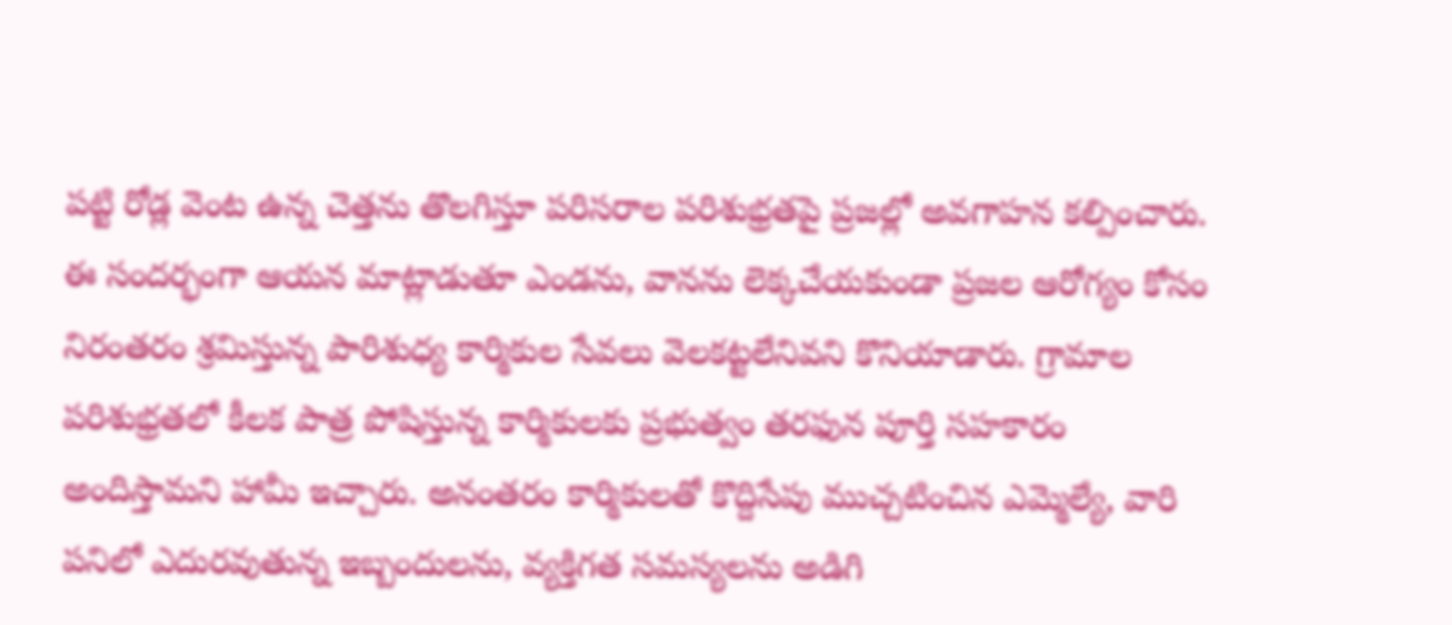పట్టి రోడ్ల వెంట ఉన్న చెత్తను తొలగిస్తూ పరిసరాల పరిశుభ్రతపై ప్రజల్లో అవగాహన కల్పించారు. ఈ సందర్భంగా ఆయన మాట్లాడుతూ ఎండను, వానను లెక్కచేయకుండా ప్రజల ఆరోగ్యం కోసం నిరంతరం శ్రమిస్తున్న పారిశుధ్య కార్మికుల సేవలు వెలకట్టలేనివని కొనియాడారు. గ్రామాల పరిశుభ్రతలో కీలక పాత్ర పోషిస్తున్న కార్మికులకు ప్రభుత్వం తరఫున పూర్తి సహకారం అందిస్తామని హామీ ఇచ్చారు. అనంతరం కార్మికులతో కొద్దిసేపు ముచ్చటించిన ఎమ్మెల్యే, వారి పనిలో ఎదురవుతున్న ఇబ్బందులను, వ్యక్తిగత సమస్యలను అడిగి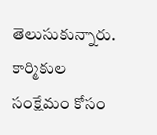తెలుసుకున్నారు. కార్మికుల సంక్షేమం కోసం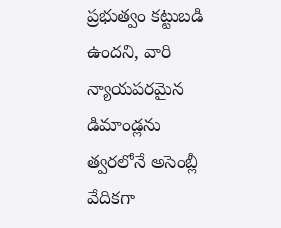ప్రభుత్వం కట్టుబడి ఉందని, వారి న్యాయపరమైన డిమాండ్లను త్వరలోనే అసెంబ్లీ వేదికగా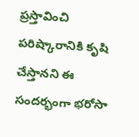ప్రస్తావించి పరిష్కారానికి కృషి చేస్తానని ఈ సందర్భంగా భరోసా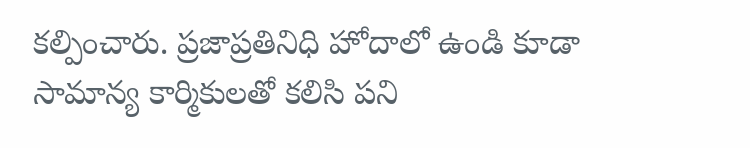కల్పించారు. ప్రజాప్రతినిధి హోదాలో ఉండి కూడా సామాన్య కార్మికులతో కలిసి పని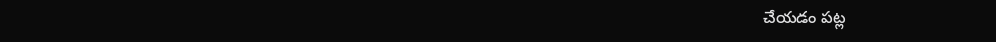చేయడం పట్ల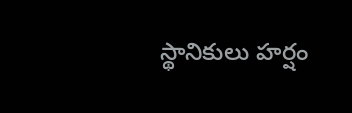స్థానికులు హర్షం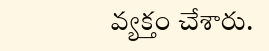వ్యక్తం చేశారు.